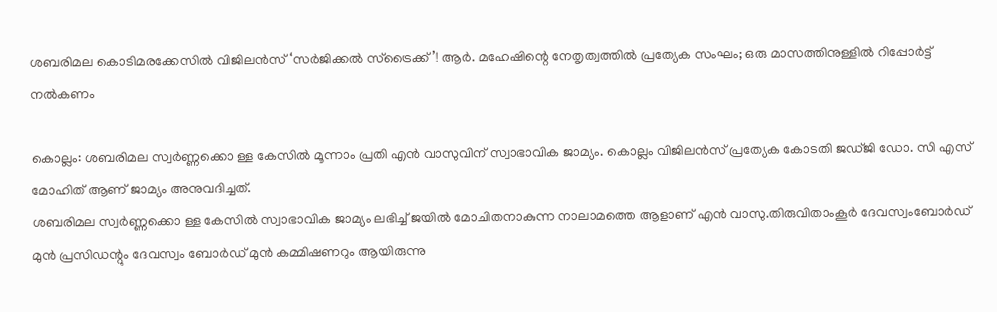ശബരിമല കൊടിമരക്കേസിൽ വിജിലൻസ് ‘സർജിക്കൽ സ്ട്രൈക്ക്’! ആർ. മഹേഷിന്റെ നേതൃത്വത്തിൽ പ്രത്യേക സംഘം; ഒരു മാസത്തിനുള്ളിൽ റിപ്പോർട്ട് നൽകണം

കൊല്ലം: ശബരിമല സ്വർണ്ണക്കൊ ള്ള കേസിൽ മൂന്നാം പ്രതി എൻ വാസുവിന് സ്വാഭാവിക ജാമ്യം. കൊല്ലം വിജിലൻസ് പ്രത്യേക കോടതി ജഡ്ജി ഡോ. സി എസ് മോഹിത് ആണ് ജാമ്യം അനുവദിച്ചത്.
ശബരിമല സ്വർണ്ണക്കൊ ള്ള കേസിൽ സ്വാഭാവിക ജാമ്യം ലഭിച്ച് ജയിൽ മോചിതനാകുന്ന നാലാമത്തെ ആളാണ് എൻ വാസു.തിരുവിതാംകൂർ ദേവസ്വംബോർഡ് മുൻ പ്രസിഡന്റും ദേവസ്വം ബോർഡ് മുൻ കമ്മിഷണറും ആയിരുന്നു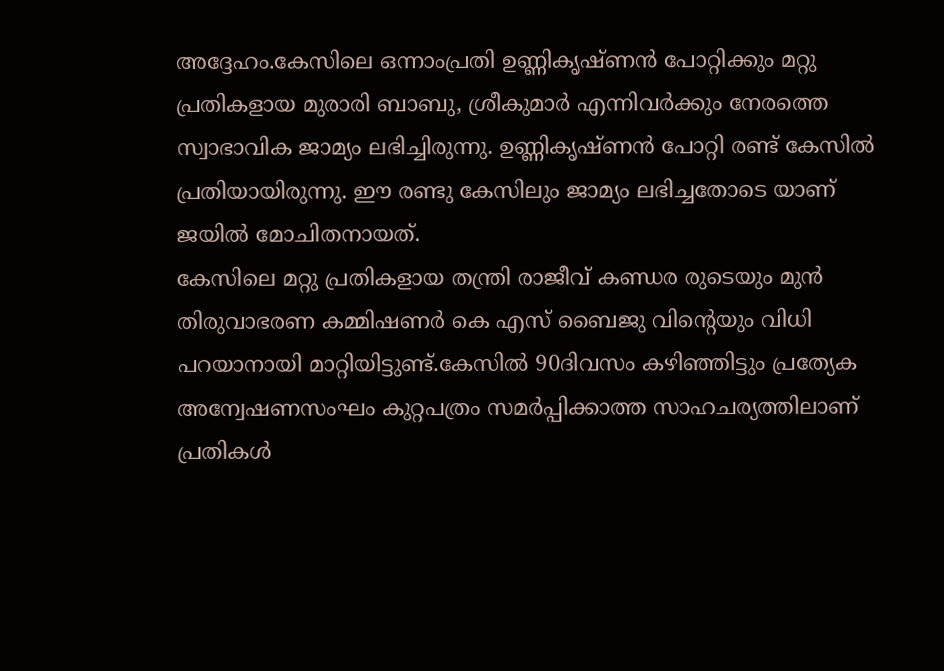അദ്ദേഹം.കേസിലെ ഒന്നാംപ്രതി ഉണ്ണികൃഷ്ണൻ പോറ്റിക്കും മറ്റു പ്രതികളായ മുരാരി ബാബു, ശ്രീകുമാർ എന്നിവർക്കും നേരത്തെ സ്വാഭാവിക ജാമ്യം ലഭിച്ചിരുന്നു. ഉണ്ണികൃഷ്ണൻ പോറ്റി രണ്ട് കേസിൽ പ്രതിയായിരുന്നു. ഈ രണ്ടു കേസിലും ജാമ്യം ലഭിച്ചതോടെ യാണ് ജയിൽ മോചിതനായത്.
കേസിലെ മറ്റു പ്രതികളായ തന്ത്രി രാജീവ്‌ കണ്ഡര രുടെയും മുൻ തിരുവാഭരണ കമ്മിഷണർ കെ എസ് ബൈജു വിന്റെയും വിധി പറയാനായി മാറ്റിയിട്ടുണ്ട്.കേസിൽ 90ദിവസം കഴിഞ്ഞിട്ടും പ്രത്യേക അന്വേഷണസംഘം കുറ്റപത്രം സമർപ്പിക്കാത്ത സാഹചര്യത്തിലാണ് പ്രതികൾ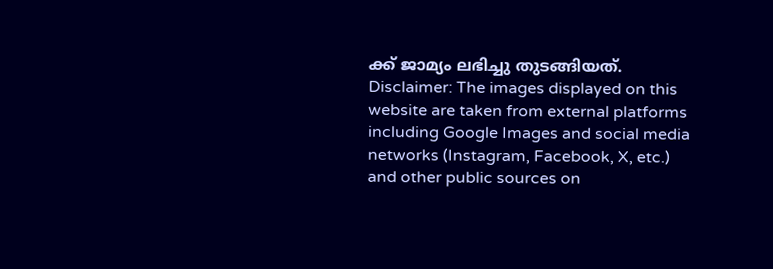ക്ക് ജാമ്യം ലഭിച്ചു തുടങ്ങിയത്.
Disclaimer: The images displayed on this website are taken from external platforms including Google Images and social media networks (Instagram, Facebook, X, etc.) and other public sources on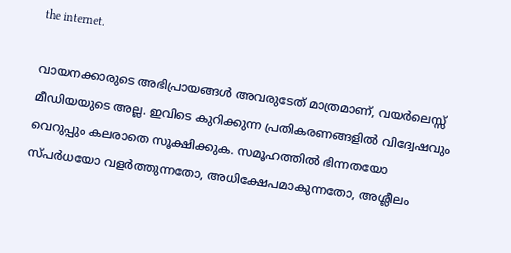the internet.

വായനക്കാരുടെ അഭിപ്രായങ്ങള്‍ അവരുടേത് മാത്രമാണ്, വയർലെസ്സ് മീഡിയയുടെ അല്ല. ഇവിടെ കുറിക്കുന്ന പ്രതികരണങ്ങളിൽ വിദ്വേഷവും വെറുപ്പും കലരാതെ സൂക്ഷിക്കുക. സമൂഹത്തിൽ ഭിന്നതയോ സ്‌പർധയോ വളർത്തുന്നതോ, അധിക്ഷേപമാകുന്നതോ, അശ്ലീലം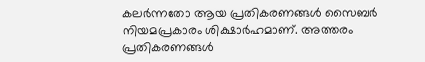കലർന്നതോ ആയ പ്രതികരണങ്ങൾ സൈബർ നിയമപ്രകാരം ശിക്ഷാർഹമാണ്. അത്തരം പ്രതികരണങ്ങൾ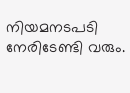നിയമനടപടി നേരിടേണ്ടി വരും.